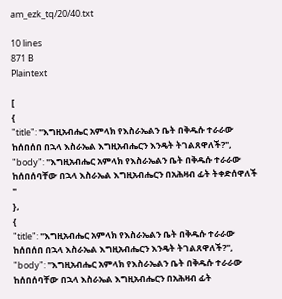am_ezk_tq/20/40.txt

10 lines
871 B
Plaintext

[
{
"title": "እግዚአብሔር አምላክ የእስራኤልን ቤት በቅዱሱ ተራራው ከሰበሰበ በኋላ እስራኤል እግዚአብሔርን እንዴት ትገልጸዋለች?",
"body": "እግዚአብሔር አምላክ የእስራኤልን ቤት በቅዱሱ ተራራው ከሰበሰባቸው በኋላ እስራኤል እግዚአብሔርን በአሕዛብ ፊት ትቀድሰዋለች "
},
{
"title": "እግዚአብሔር አምላክ የእስራኤልን ቤት በቅዱሱ ተራራው ከሰበሰበ በኋላ እስራኤል እግዚአብሔርን እንዴት ትገልጸዋለች?",
"body": "እግዚአብሔር አምላክ የእስራኤልን ቤት በቅዱሱ ተራራው ከሰበሰባቸው በኋላ እስራኤል እግዚአብሔርን በአሕዛብ ፊት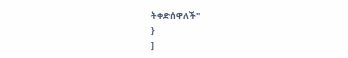ትቀድሰዋለች"
}
]